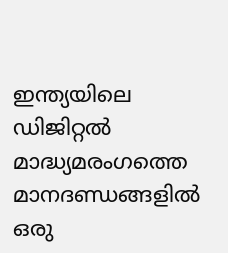ഇന്ത്യയിലെ ഡിജിറ്റൽ മാദ്ധ്യമരംഗത്തെ മാനദണ്ഡങ്ങളിൽ ഒരു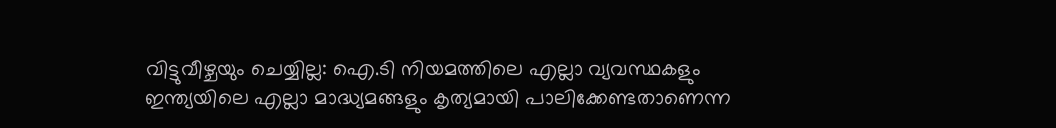വിട്ടുവീഴ്ചയും ചെയ്യില്ല: ഐ.ടി നിയമത്തിലെ എല്ലാ വ്യവസ്ഥകളും ഇന്ത്യയിലെ എല്ലാ മാദ്ധ്യമങ്ങളും കൃത്യമായി പാലിക്കേണ്ടതാണെന്ന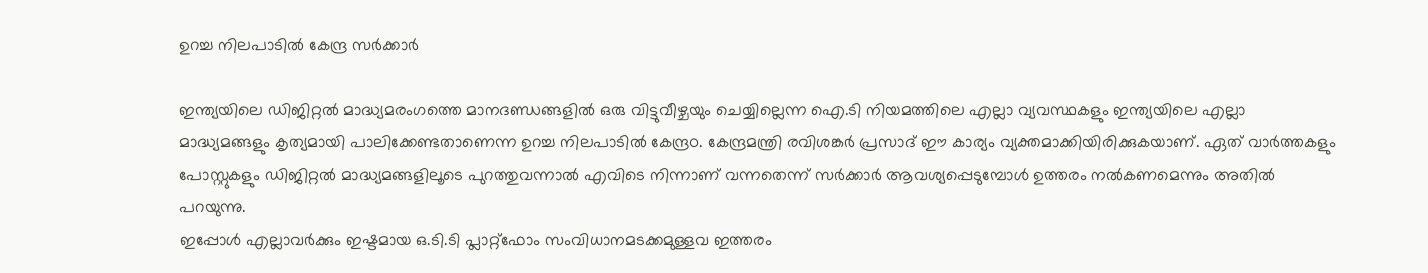ഉറച്ച നിലപാടിൽ കേന്ദ്ര സർക്കാർ

ഇന്ത്യയിലെ ഡിജിറ്റൽ മാദ്ധ്യമരംഗത്തെ മാനദണ്ഡങ്ങളിൽ ഒരു വിട്ടുവീഴ്ചയും ചെയ്യില്ലെന്ന ഐ.ടി നിയമത്തിലെ എല്ലാ വ്യവസ്ഥകളും ഇന്ത്യയിലെ എല്ലാ മാദ്ധ്യമങ്ങളും കൃത്യമായി പാലിക്കേണ്ടതാണെന്ന ഉറച്ച നിലപാടിൽ കേന്ദ്രo. കേന്ദ്രമന്ത്രി രവിശങ്കർ പ്രസാദ് ഈ കാര്യം വ്യക്തമാക്കിയിരിക്കുകയാണ്. ഏത് വാർത്തകളും പോസ്റ്റുകളും ഡിജിറ്റൽ മാദ്ധ്യമങ്ങളിലൂടെ പുറത്തുവന്നാൽ എവിടെ നിന്നാണ് വന്നതെന്ന് സർക്കാർ ആവശ്യപ്പെടുമ്പോൾ ഉത്തരം നൽകണമെന്നും അതിൽ പറയുന്നു.
ഇപ്പോൾ എല്ലാവർക്കും ഇഷ്ടമായ ഒ.ടി.ടി പ്ലാറ്റ്ഫോം സംവിധാനമടക്കമുള്ളവ ഇത്തരം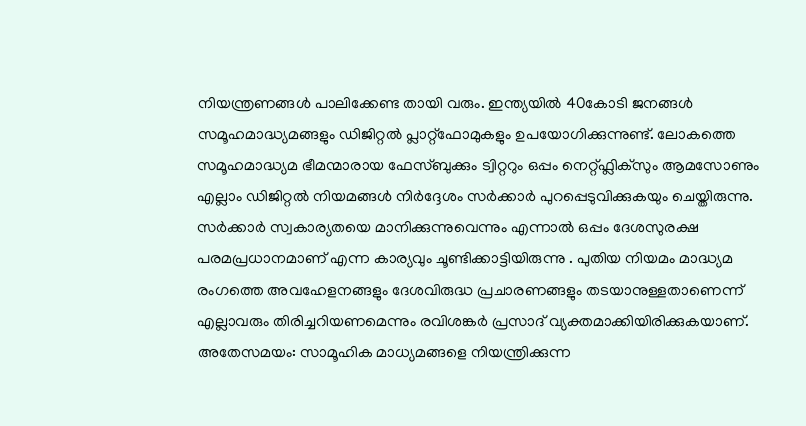നിയന്ത്രണങ്ങൾ പാലിക്കേണ്ട തായി വരും. ഇന്ത്യയിൽ 40കോടി ജനങ്ങൾ സമൂഹമാദ്ധ്യമങ്ങളും ഡിജിറ്റൽ പ്ലാറ്റ്ഫോമുകളും ഉപയോഗിക്കുന്നുണ്ട്. ലോകത്തെ സമൂഹമാദ്ധ്യമ ഭീമന്മാരായ ഫേസ്ബുക്കും ട്വിറ്ററും ഒപ്പം നെറ്റ്ഫ്ലിക്സും ആമസോണും എല്ലാം ഡിജിറ്റൽ നിയമങ്ങൾ നിർദ്ദേശം സർക്കാർ പുറപ്പെടുവിക്കുകയും ചെയ്തിരുന്നു.
സർക്കാർ സ്വകാര്യതയെ മാനിക്കുന്നുവെന്നും എന്നാൽ ഒപ്പം ദേശസുരക്ഷ പരമപ്രധാനമാണ് എന്ന കാര്യവും ചൂണ്ടിക്കാട്ടിയിരുന്നു . പുതിയ നിയമം മാദ്ധ്യമ രംഗത്തെ അവഹേളനങ്ങളും ദേശവിരുദ്ധ പ്രചാരണങ്ങളും തടയാനുള്ളതാണെന്ന് എല്ലാവരും തിരിച്ചറിയണമെന്നും രവിശങ്കർ പ്രസാദ് വ്യക്തമാക്കിയിരിക്കുകയാണ്.
അതേസമയം: സാമൂഹിക മാധ്യമങ്ങളെ നിയന്ത്രിക്കുന്ന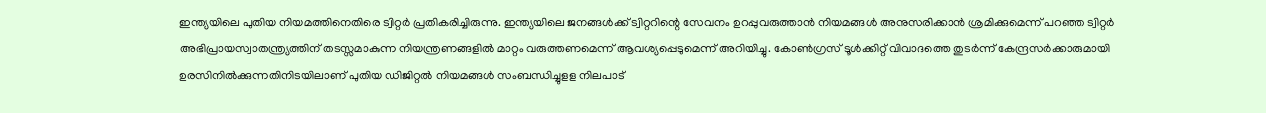ഇന്ത്യയിലെ പുതിയ നിയമത്തിനെതിരെ ട്വിറ്റർ പ്രതികരിച്ചിരുന്നു. ഇന്ത്യയിലെ ജനങ്ങൾക്ക് ട്വിറ്ററിന്റെ സേവനം ഉറപ്പുവരുത്താൻ നിയമങ്ങൾ അനുസരിക്കാൻ ശ്രമിക്കുമെന്ന് പറഞ്ഞ ട്വിറ്റർ അഭിപ്രായസ്വാതന്ത്ര്യത്തിന് തടസ്സമാകുന്ന നിയന്ത്രണങ്ങളിൽ മാറ്റം വരുത്തണമെന്ന് ആവശ്യപ്പെടുമെന്ന് അറിയിച്ചു. കോൺഗ്രസ് ടൂൾക്കിറ്റ് വിവാദത്തെ തുടർന്ന് കേന്ദ്രസർക്കാരുമായി ഉരസിനിൽക്കുന്നതിനിടയിലാണ് പുതിയ ഡിജിറ്റൽ നിയമങ്ങൾ സംബന്ധിച്ചുളള നിലപാട്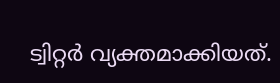ട്വിറ്റർ വ്യക്തമാക്കിയത്.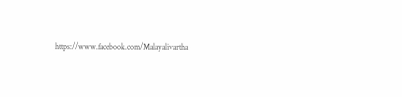https://www.facebook.com/Malayalivartha